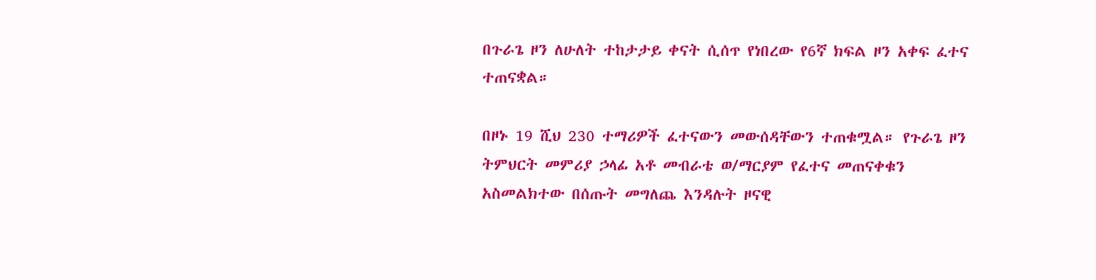በጉራጌ ዞን ለሁለት ተከታታይ ቀናት ሲሰጥ የነበረው የ6ኛ ክፍል ዞን አቀፍ ፈተና ተጠናቋል።

በዞኑ 19 ሺህ 230 ተማሪዎች ፈተናውን መውሰዳቸውን ተጠቁሟል። የጉራጌ ዞን ትምህርት መምሪያ ኃላፊ አቶ መብራቴ ወ/ማርያም የፈተና መጠናቀቁን አስመልክተው በሰጡት መግለጨ እንዳሉት ዞናዊ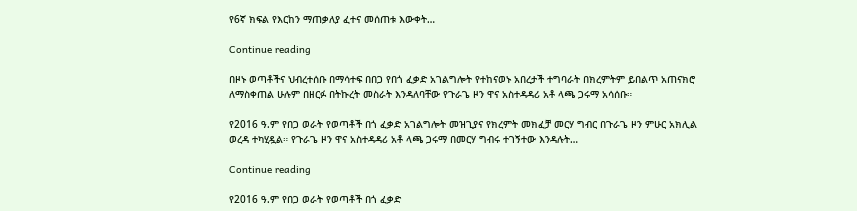የ6ኛ ክፍል የእርከን ማጠቃለያ ፈተና መሰጠቱ እውቀት…

Continue reading

በዞኑ ወጣቶችና ህብረተሰቡ በማሳተፍ በበጋ የበጎ ፈቃድ አገልግሎት የተከናወኑ አበረታች ተግባራት በክረምትም ይበልጥ አጠናክሮ ለማስቀጠል ሁሉም በዘርፉ በትኩረት መስራት እንዳለባቸው የጉራጌ ዞን ዋና አስተዳዳሪ አቶ ላጫ ጋሩማ አሳሰቡ።

የ2016 ዓ.ም የበጋ ወራት የወጣቶች በጎ ፈቃድ አገልግሎት መዝጊያና የክረምት መክፈቻ መርሃ ግብር በጉራጌ ዞን ምሁር አክሊል ወረዳ ተካሂዷል። የጉራጌ ዞን ዋና አስተዳዳሪ አቶ ላጫ ጋሩማ በመርሃ ግብሩ ተገኝተው እንዳሉት…

Continue reading

የ2016 ዓ.ም የበጋ ወራት የወጣቶች በጎ ፈቃድ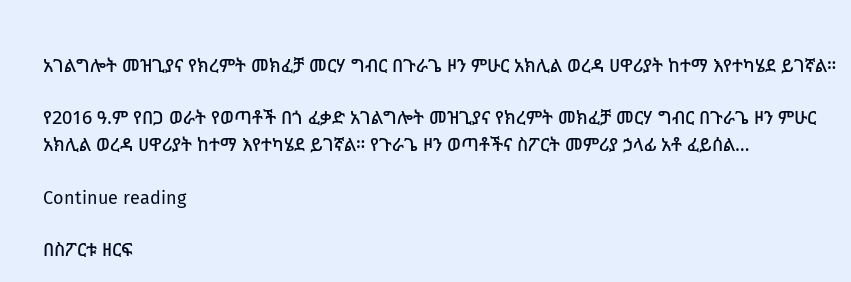አገልግሎት መዝጊያና የክረምት መክፈቻ መርሃ ግብር በጉራጌ ዞን ምሁር አክሊል ወረዳ ሀዋሪያት ከተማ እየተካሄደ ይገኛል።

የ2016 ዓ.ም የበጋ ወራት የወጣቶች በጎ ፈቃድ አገልግሎት መዝጊያና የክረምት መክፈቻ መርሃ ግብር በጉራጌ ዞን ምሁር አክሊል ወረዳ ሀዋሪያት ከተማ እየተካሄደ ይገኛል። የጉራጌ ዞን ወጣቶችና ስፖርት መምሪያ ኃላፊ አቶ ፈይሰል…

Continue reading

በስፖርቱ ዘርፍ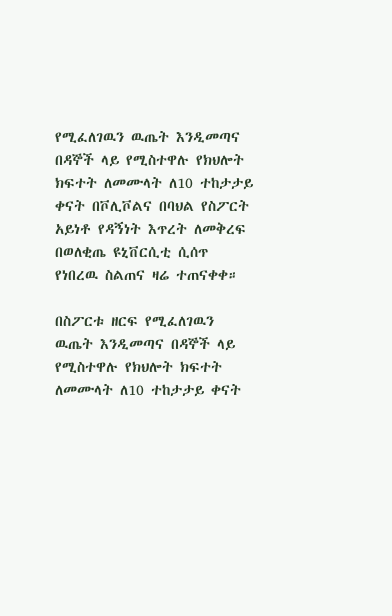የሚፈለገዉን ዉጤት እንዲመጣና በዳኞች ላይ የሚስተዋሉ የክህሎት ክፍተት ለመሙላት ለ10 ተከታታይ ቀናት በቮሊቮልና በባህል የስፖርት አይነቶ የዳኝነት እጥረት ለመቅረፍ በወለቂጤ ዩኒቨርሲቲ ሲሰጥ የነበረዉ ስልጠና ዛሬ ተጠናቀቀ።

በስፖርቱ ዘርፍ የሚፈለገዉን ዉጤት እንዲመጣና በዳኞች ላይ የሚስተዋሉ የክህሎት ክፍተት ለመሙላት ለ10 ተከታታይ ቀናት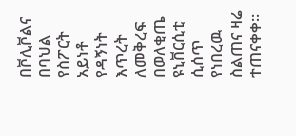በቮሊቮልና በባህል የስፖርት አይነቶ የዳኝነት እጥረት ለመቅረፍ በወለቂጤ ዩኒቨርሲቲ ሲሰጥ የነበረዉ ስልጠና ዛሬ ተጠናቀቀ።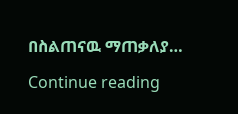በስልጠናዉ ማጠቃለያ…

Continue reading